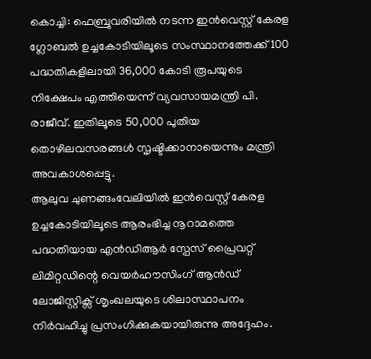കൊച്ചി: ഫെബ്രുവരിയിൽ നടന്ന ഇൻവെസ്റ്റ് കേരള ഗ്ലോബൽ ഉച്ചകോടിയിലൂടെ സംസ്ഥാനത്തേക്ക് 100 പദ്ധതികളിലായി 36,000 കോടി രൂപയുടെ നിക്ഷേപം എത്തിയെന്ന് വ്യവസായമന്ത്രി പി. രാജീവ്. ഇതിലൂടെ 50,000 പുതിയ തൊഴിലവസരങ്ങൾ സൃഷ്ടിക്കാനായെന്നും മന്ത്രി അവകാശപ്പെട്ടു.
ആലുവ ചുണങ്ങംവേലിയിൽ ഇൻവെസ്റ്റ് കേരള ഉച്ചകോടിയിലൂടെ ആരംഭിച്ച നൂറാമത്തെ പദ്ധതിയായ എൻഡിആർ സ്പേസ് പ്രൈവറ്റ് ലിമിറ്റഡിന്റെ വെയർഹൗസിംഗ് ആൻഡ് ലോജിസ്റ്റിക്സ് ശൃംഖലയുടെ ശിലാസ്ഥാപനം നിർവഹിച്ചു പ്രസംഗിക്കുകയായിരുന്നു അദ്ദേഹം.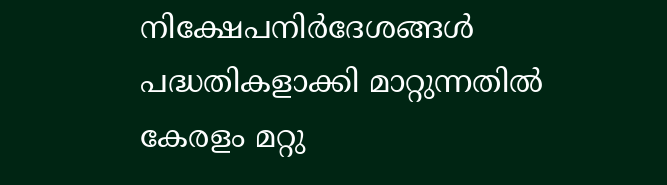നിക്ഷേപനിർദേശങ്ങൾ പദ്ധതികളാക്കി മാറ്റുന്നതിൽ കേരളം മറ്റു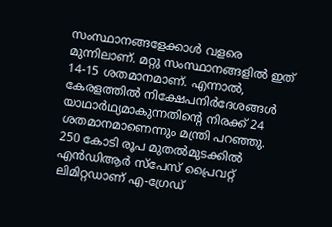സംസ്ഥാനങ്ങളേക്കാൾ വളരെ മുന്നിലാണ്. മറ്റു സംസ്ഥാനങ്ങളിൽ ഇത് 14-15 ശതമാനമാണ്. എന്നാൽ, കേരളത്തിൽ നിക്ഷേപനിർദേശങ്ങൾ യാഥാർഥ്യമാകുന്നതിന്റെ നിരക്ക് 24 ശതമാനമാണെന്നും മന്ത്രി പറഞ്ഞു.
250 കോടി രൂപ മുതൽമുടക്കിൽ എൻഡിആർ സ്പേസ് പ്രൈവറ്റ് ലിമിറ്റഡാണ് എ-ഗ്രേഡ്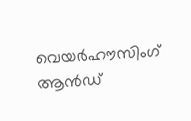വെയർഹൗസിംഗ് ആൻഡ്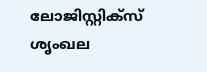ലോജിസ്റ്റിക്സ് ശൃംഖല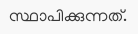സ്ഥാപിക്കുന്നത്.